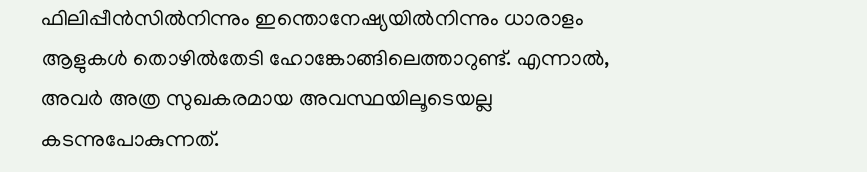ഫിലിപ്പീൻസിൽനിന്നും ഇന്തൊനേഷ്യയിൽനിന്നും ധാരാളം ആളുകൾ തൊഴിൽതേടി ഹോങ്കോങ്ങിലെത്താറുണ്ട്. എന്നാൽ, അവർ അത്ര സുഖകരമായ അവസ്ഥയിലൂടെയല്ല കടന്നുപോകുന്നത്.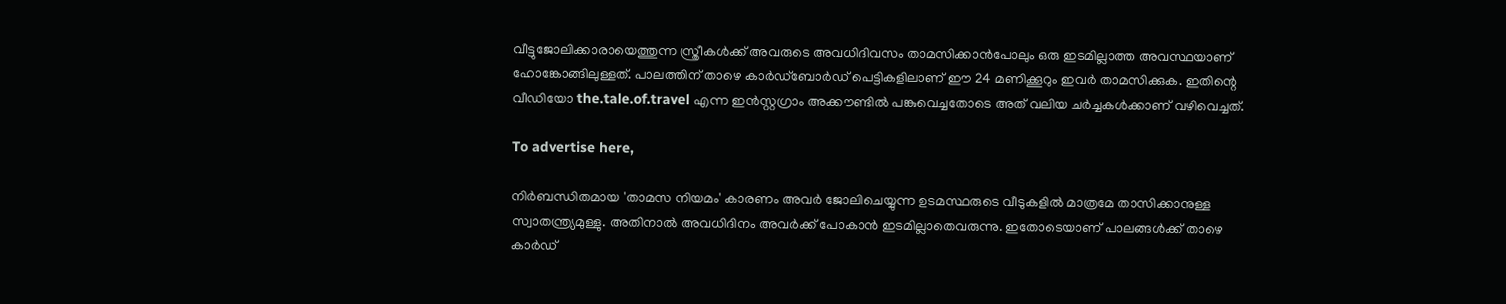വീട്ടുജോലിക്കാരായെത്തുന്ന സ്ത്രീകൾക്ക് അവരുടെ അവധിദിവസം താമസിക്കാൻപോലും ഒരു ഇടമില്ലാത്ത അവസ്ഥയാണ് ഹോങ്കോങ്ങിലുള്ളത്. പാലത്തിന് താഴെ കാർഡ്‌ബോർഡ് പെട്ടികളിലാണ് ഈ 24 മണിക്കൂറും ഇവർ താമസിക്കുക. ഇതിന്റെ വീഡിയോ the.tale.of.travel എന്ന ഇൻസ്റ്റഗ്രാം അക്കൗണ്ടിൽ പങ്കുവെച്ചതോടെ അത് വലിയ ചർച്ചകൾക്കാണ് വഴിവെച്ചത്.

To advertise here,

നിർബന്ധിതമായ 'താമസ നിയമം' കാരണം അവർ ജോലിചെയ്യുന്ന ഉടമസ്ഥരുടെ വീടുകളിൽ മാത്രമേ താസിക്കാനുള്ള സ്വാതന്ത്ര്യമുള്ളു. അതിനാൽ അവധിദിനം അവർക്ക് പോകാൻ ഇടമില്ലാതെവരുന്നു. ഇതോടെയാണ് പാലങ്ങൾക്ക് താഴെ കാർഡ്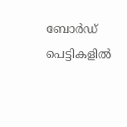ബോർഡ് പെട്ടികളിൽ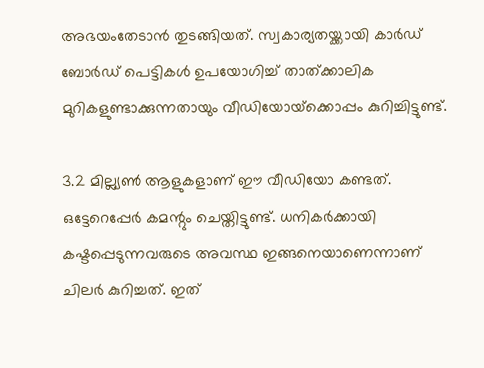അഭയംതേടാൻ തുടങ്ങിയത്. സ്വകാര്യതയ്ക്കായി കാർഡ് ബോർഡ് പെട്ടികൾ ഉപയോഗിച്ച് താത്ക്കാലിക മുറികളുണ്ടാക്കുന്നതായും വീഡിയോയ്‌ക്കൊപ്പം കുറിച്ചിട്ടുണ്ട്.

3.2 മില്ല്യൺ ആളുകളാണ് ഈ വീഡിയോ കണ്ടത്. ഒട്ടേറെപ്പേർ കമന്റും ചെയ്തിട്ടുണ്ട്. ധനികർക്കായി കഷ്ടപ്പെടുന്നവരുടെ അവസ്ഥ ഇങ്ങനെയാണെന്നാണ് ചിലർ കുറിച്ചത്. ഇത്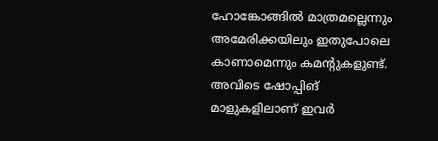ഹോങ്കോങ്ങിൽ മാത്രമല്ലെന്നും അമേരിക്കയിലും ഇതുപോലെ കാണാമെന്നും കമന്റുകളുണ്ട്. അവിടെ ഷോപ്പിങ് മാളുകളിലാണ് ഇവർ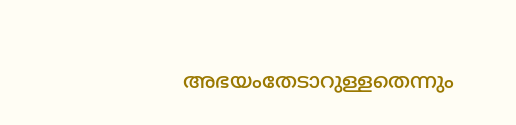അഭയംതേടാറുള്ളതെന്നും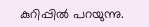കുറിപ്പിൽ പറയുന്നു.